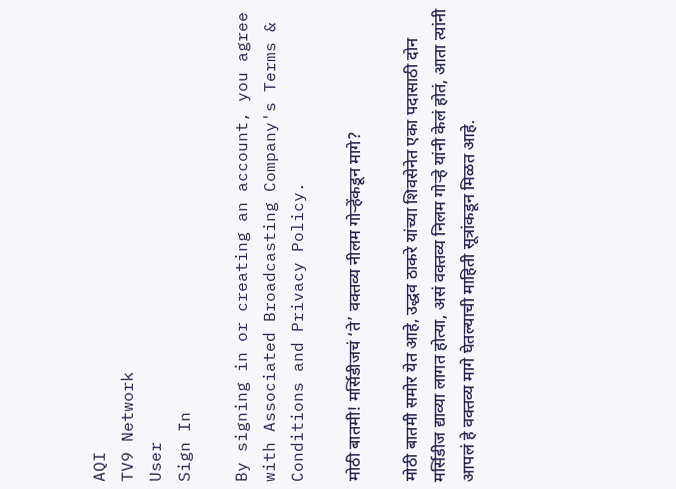AQI
TV9 Network
User
Sign In

By signing in or creating an account, you agree with Associated Broadcasting Company's Terms & Conditions and Privacy Policy.

मोठी बातमी! मर्सिडीजचं ‘ते’ वक्तव्य नीलम गोऱ्हेंकडून मागे?

मोठी बातमी समोर येत आहे, उद्धव ठाकरे यांच्या शिवसेनेत एका पदासाठी दोन मर्सिडीज द्याव्या लागत होत्या, असं वक्तव्य निलम गोऱ्हे यांनी केलं होतं, आता त्यांनी आपलं हे वक्तव्य मागे घेतल्याची माहिती सूत्रांकडून मिळत आहे.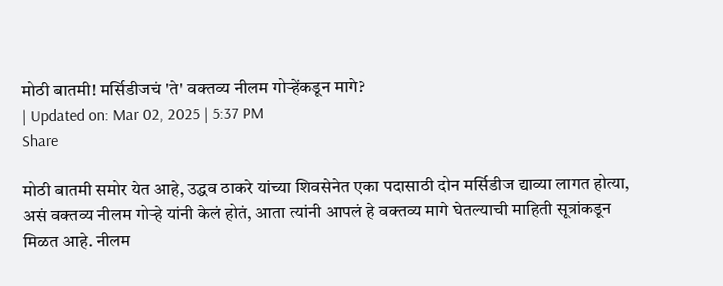मोठी बातमी! मर्सिडीजचं 'ते' वक्तव्य नीलम गोऱ्हेंकडून मागे?
| Updated on: Mar 02, 2025 | 5:37 PM
Share

मोठी बातमी समोर येत आहे, उद्धव ठाकरे यांच्या शिवसेनेत एका पदासाठी दोन मर्सिडीज द्याव्या लागत होत्या, असं वक्तव्य नीलम गोऱ्हे यांनी केलं होतं, आता त्यांनी आपलं हे वक्तव्य मागे घेतल्याची माहिती सूत्रांकडून मिळत आहे. नीलम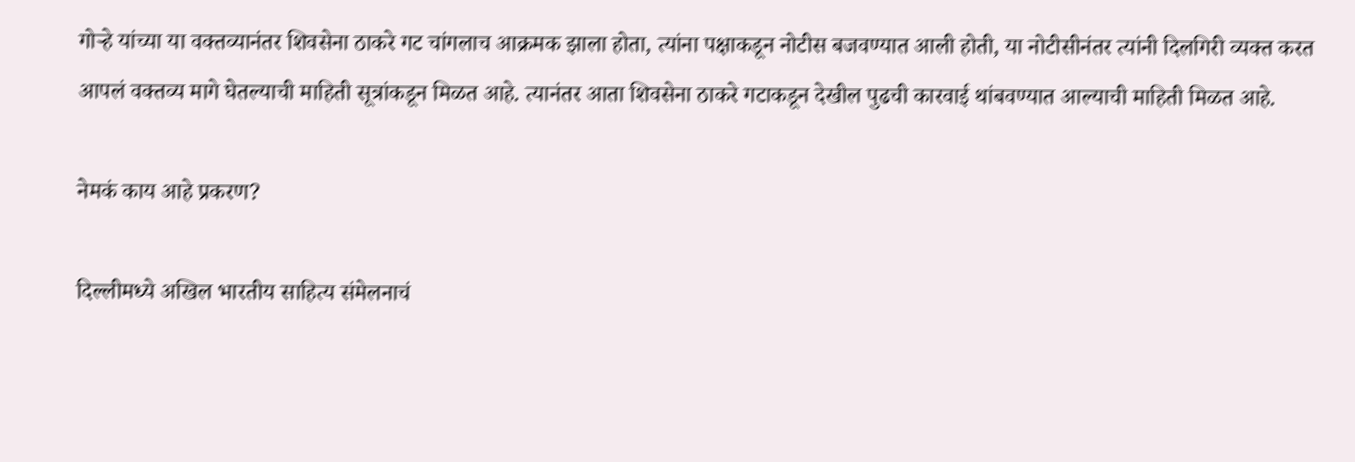गोऱ्हे यांच्या या वक्तव्यानंतर शिवसेना ठाकरे गट चांगलाच आक्रमक झाला होता, त्यांना पक्षाकडून नोटीस बजवण्यात आली होती, या नोटीसीनंतर त्यांनी दिलगिरी व्यक्त करत आपलं वक्तव्य मागे घेतल्याची माहिती सूत्रांकडून मिळत आहे. त्यानंतर आता शिवसेना ठाकरे गटाकडून देखील पुढची कारवाई थांबवण्यात आल्याची माहिती मिळत आहे.

नेमकं काय आहे प्रकरण?

दिल्लीमध्ये अखिल भारतीय साहित्य संमेलनाचं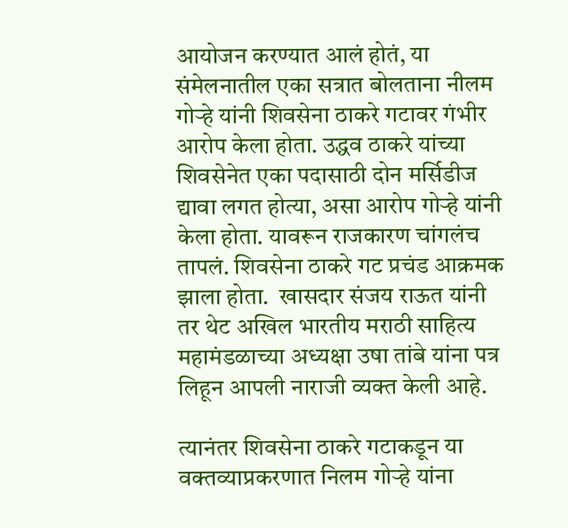आयोजन करण्यात आलं होतं, या संमेलनातील एका सत्रात बोलताना नीलम गोऱ्हे यांनी शिवसेना ठाकरे गटावर गंभीर आरोप केला होता. उद्धव ठाकरे यांच्या शिवसेनेत एका पदासाठी दोन मर्सिडीज द्यावा लगत होत्या, असा आरोप गोऱ्हे यांनी केला होता. यावरून राजकारण चांगलंच तापलं. शिवसेना ठाकरे गट प्रचंड आक्रमक झाला होता.  खासदार संजय राऊत यांनी तर थेट अखिल भारतीय मराठी साहित्य महामंडळाच्या अध्यक्षा उषा तांबे यांना पत्र लिहून आपली नाराजी व्यक्त केली आहे.

त्यानंतर शिवसेना ठाकरे गटाकडून या वक्तव्याप्रकरणात निलम गोऱ्हे यांना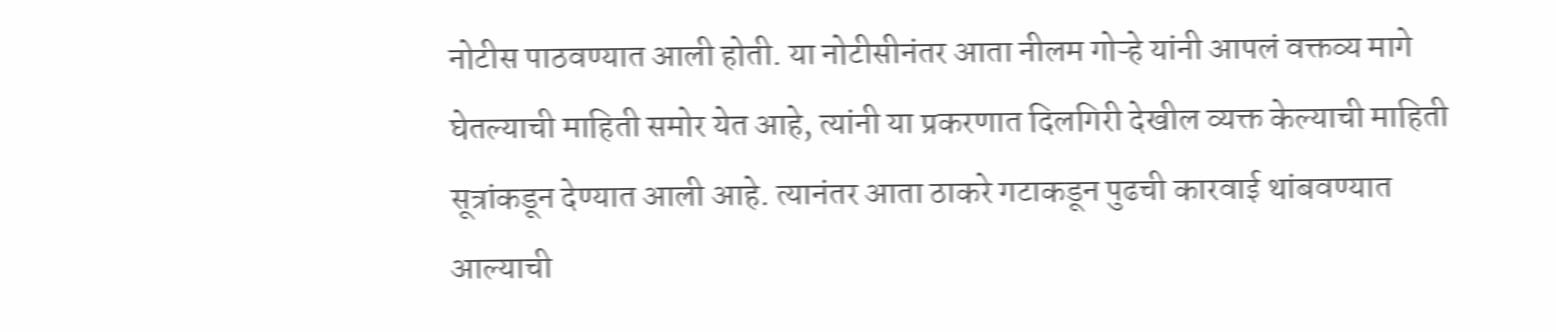नोटीस पाठवण्यात आली होती. या नोटीसीनंतर आता नीलम गोऱ्हे यांनी आपलं वक्तव्य मागे घेतल्याची माहिती समोर येत आहे, त्यांनी या प्रकरणात दिलगिरी देखील व्यक्त केल्याची माहिती सूत्रांकडून देण्यात आली आहे. त्यानंतर आता ठाकरे गटाकडून पुढची कारवाई थांबवण्यात आल्याची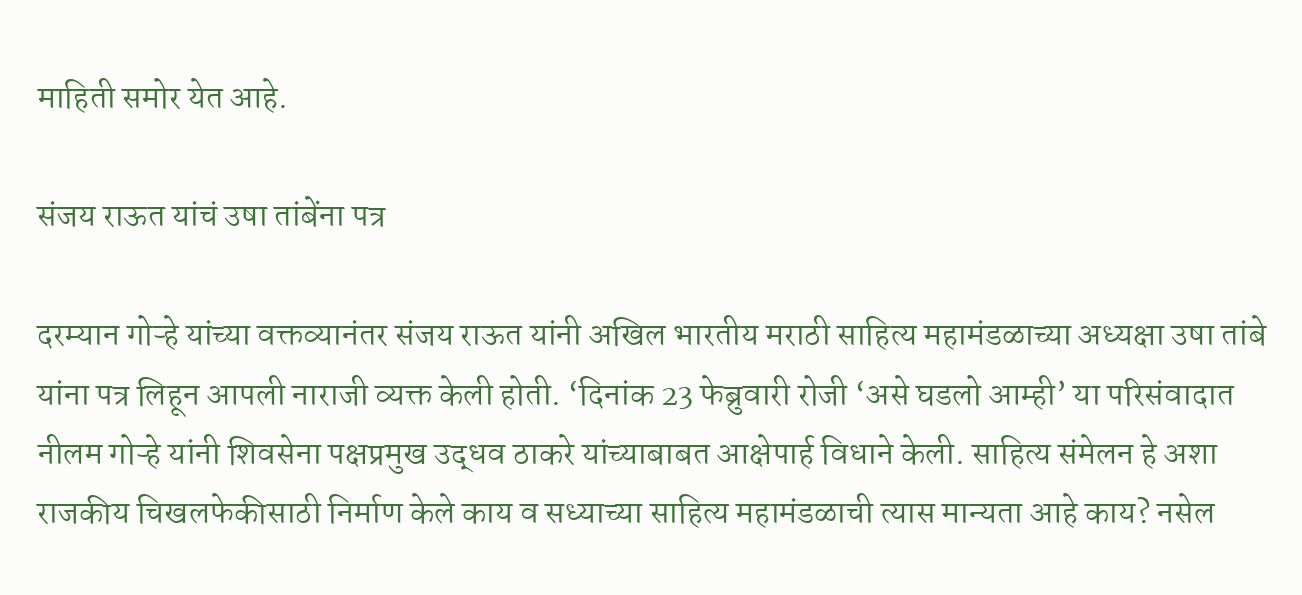माहिती समोर येत आहे.

संजय राऊत यांचं उषा तांबेंना पत्र

दरम्यान गोऱ्हे यांच्या वक्तव्यानंतर संजय राऊत यांनी अखिल भारतीय मराठी साहित्य महामंडळाच्या अध्यक्षा उषा तांबे यांना पत्र लिहून आपली नाराजी व्यक्त केली होती. ‘दिनांक 23 फेब्रुवारी रोजी ‘असे घडलो आम्ही’ या परिसंवादात नीलम गोऱ्हे यांनी शिवसेना पक्षप्रमुख उद्धव ठाकरे यांच्याबाबत आक्षेपार्ह विधाने केली. साहित्य संमेलन हे अशा राजकीय चिखलफेकीसाठी निर्माण केले काय व सध्याच्या साहित्य महामंडळाची त्यास मान्यता आहे काय? नसेल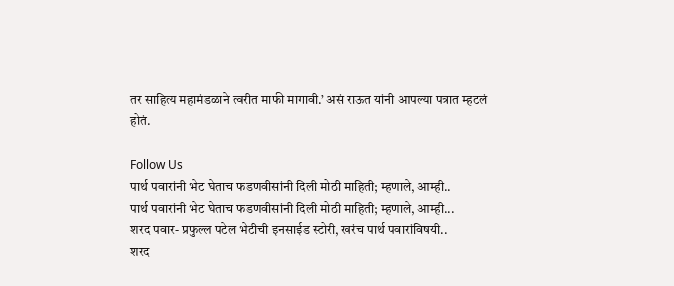तर साहित्य महामंडळाने त्वरीत माफी मागावी.’ असं राऊत यांनी आपल्या पत्रात म्हटलं होतं.

Follow Us
पार्थ पवारांनी भेट घेताच फडणवीसांनी दिली मोठी माहिती; म्हणाले, आम्ही..
पार्थ पवारांनी भेट घेताच फडणवीसांनी दिली मोठी माहिती; म्हणाले, आम्ही...
शरद पवार- प्रफुल्ल पटेल भेटीची इनसाईड स्टोरी, खरंच पार्थ पवारांविषयी..
शरद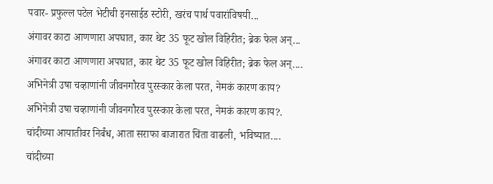पवार- प्रफुल्ल पटेल भेटीची इनसाईड स्टोरी, खरंच पार्थ पवारांविषयी...
अंगावर काटा आणणारा अपघात, कार थेट 35 फूट खोल विहिरीत; ब्रेक फेल अन्...
अंगावर काटा आणणारा अपघात, कार थेट 35 फूट खोल विहिरीत; ब्रेक फेल अन्....
अभिनेत्री उषा चव्हाणांनी जीवनगौरव पुरस्कार केला परत, नेमकं कारण काय?
अभिनेत्री उषा चव्हाणांनी जीवनगौरव पुरस्कार केला परत, नेमकं कारण काय?.
चांदीच्या आयातीवर निर्बंध, आता सराफा बाजारात चिंता वाढली, भविष्यात....
चांदीच्या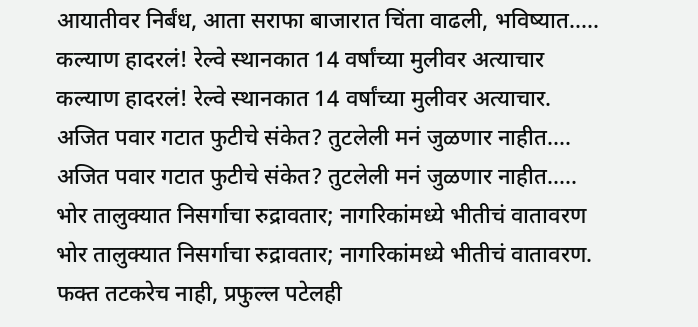आयातीवर निर्बंध, आता सराफा बाजारात चिंता वाढली, भविष्यात.....
कल्याण हादरलं! रेल्वे स्थानकात 14 वर्षांच्या मुलीवर अत्याचार
कल्याण हादरलं! रेल्वे स्थानकात 14 वर्षांच्या मुलीवर अत्याचार.
अजित पवार गटात फुटीचे संकेत? तुटलेली मनं जुळणार नाहीत....
अजित पवार गटात फुटीचे संकेत? तुटलेली मनं जुळणार नाहीत.....
भोर तालुक्यात निसर्गाचा रुद्रावतार; नागरिकांमध्ये भीतीचं वातावरण
भोर तालुक्यात निसर्गाचा रुद्रावतार; नागरिकांमध्ये भीतीचं वातावरण.
फक्त तटकरेच नाही, प्रफुल्ल पटेलही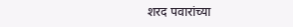शरद पवारांच्या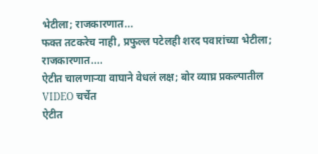भेटीला; राजकारणात...
फक्त तटकरेच नाही, प्रफुल्ल पटेलही शरद पवारांच्या भेटीला; राजकारणात....
ऐटीत चालणाऱ्या वाघाने वेधलं लक्ष; बोर व्याघ्र प्रकल्पातील VIDEO चर्चेत
ऐटीत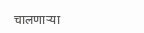चालणाऱ्या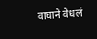वाघाने वेधलं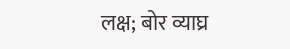लक्ष; बोर व्याघ्र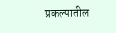प्रकल्पातील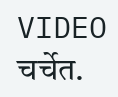VIDEO चर्चेत.